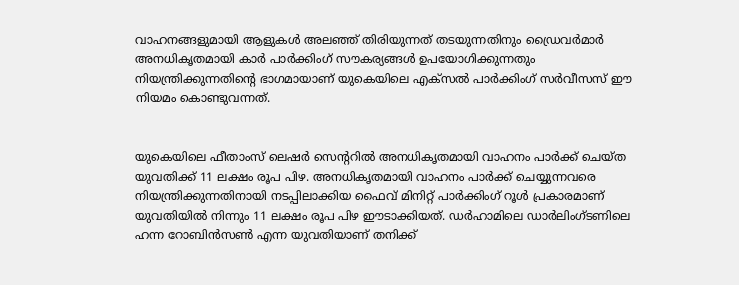വാഹനങ്ങളുമായി ആളുകൾ അലഞ്ഞ് തിരിയുന്നത് തടയുന്നതിനും ഡ്രൈവർമാർ അനധികൃതമായി കാർ പാർക്കിംഗ് സൗകര്യങ്ങൾ ഉപയോഗിക്കുന്നതും നിയന്ത്രിക്കുന്നതിന്‍റെ ഭാഗമായാണ് യുകെയിലെ എക്സൽ പാർക്കിംഗ് സർവീസസ് ഈ നിയമം കൊണ്ടുവന്നത്.


യുകെയിലെ ഫീതാംസ് ലെഷർ സെന്‍ററിൽ അനധികൃതമായി വാഹനം പാർക്ക് ചെയ്ത യുവതിക്ക് 11 ലക്ഷം രൂപ പിഴ. അനധികൃതമായി വാഹനം പാർക്ക് ചെയ്യുന്നവരെ നിയന്ത്രിക്കുന്നതിനായി നടപ്പിലാക്കിയ ഫൈവ് മിനിറ്റ് പാർക്കിംഗ് റൂൾ പ്രകാരമാണ് യുവതിയിൽ നിന്നും 11 ലക്ഷം രൂപ പിഴ ഈടാക്കിയത്. ഡർഹാമിലെ ഡാർലിംഗ്ടണിലെ ഹന്ന റോബിൻസൺ എന്ന യുവതിയാണ് തനിക്ക്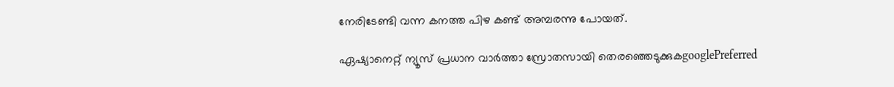നേരിടേണ്ടി വന്ന കനത്ത പിഴ കണ്ട് അമ്പരന്നു പോയത്.

ഏഷ്യാനെറ്റ് ന്യൂസ് പ്രധാന വാർത്താ സ്രോതസായി തെരഞ്ഞെടുക്കുകgooglePreferred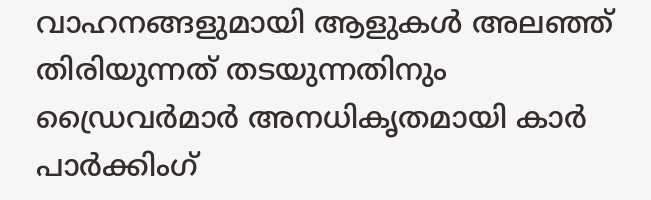വാഹനങ്ങളുമായി ആളുകൾ അലഞ്ഞ് തിരിയുന്നത് തടയുന്നതിനും ഡ്രൈവർമാർ അനധികൃതമായി കാർ പാർക്കിംഗ്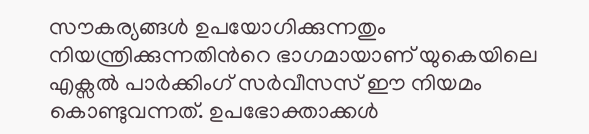സൗകര്യങ്ങൾ ഉപയോഗിക്കുന്നതും നിയന്ത്രിക്കുന്നതിന്‍റെ ഭാഗമായാണ് യുകെയിലെ എക്സൽ പാർക്കിംഗ് സർവീസസ് ഈ നിയമം കൊണ്ടുവന്നത്. ഉപഭോക്താക്കൾ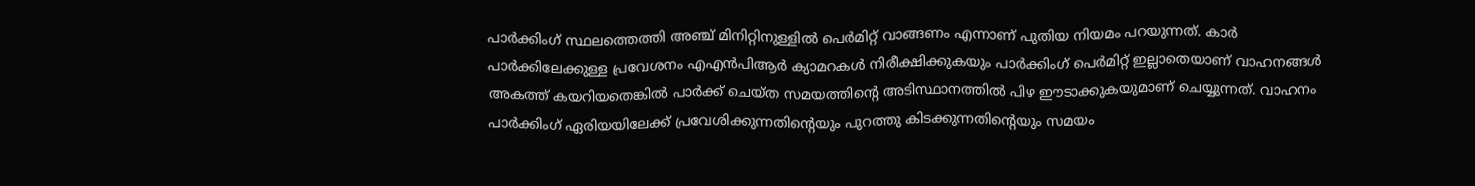പാർക്കിംഗ് സ്ഥലത്തെത്തി അഞ്ച് മിനിറ്റിനുള്ളിൽ പെർമിറ്റ് വാങ്ങണം എന്നാണ് പുതിയ നിയമം പറയുന്നത്. കാർ പാർക്കിലേക്കുള്ള പ്രവേശനം എഎന്‍പിആര്‍ ക്യാമറകൾ നിരീക്ഷിക്കുകയും പാർക്കിംഗ് പെർമിറ്റ് ഇല്ലാതെയാണ് വാഹനങ്ങൾ അകത്ത് കയറിയതെങ്കിൽ പാർക്ക് ചെയ്ത സമയത്തിന്‍റെ അടിസ്ഥാനത്തിൽ പിഴ ഈടാക്കുകയുമാണ് ചെയ്യുന്നത്. വാഹനം പാർക്കിംഗ് ഏരിയയിലേക്ക് പ്രവേശിക്കുന്നതിന്‍റെയും പുറത്തു കിടക്കുന്നതിന്‍റെയും സമയം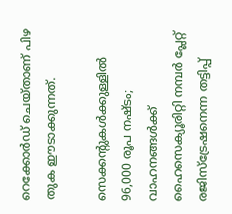റെക്കോർഡ് ചെയ്താണ് പിഴ തുക ഈടാക്കുന്നത്.

സെക്കന്‍റുകൾക്കുള്ളിൽ 96,000 രൂപ നഷ്ടം; വാഹനങ്ങൾക്ക് ഹൈസെക്യൂരിറ്റി നമ്പർ പ്ലേറ്റ് രജിസ്‌ട്രേഷനെന്ന തട്ടിപ്പ്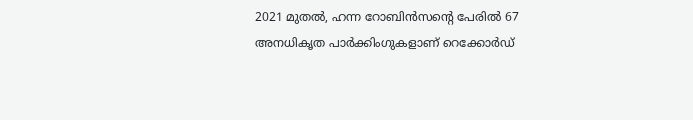2021 മുതൽ, ഹന്ന റോബിൻസന്‍റെ പേരില്‍ 67 അനധികൃത പാർക്കിംഗുകളാണ് റെക്കോർഡ്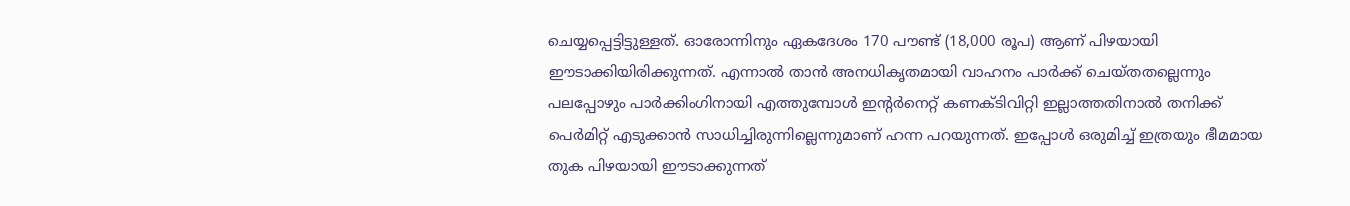ചെയ്യപ്പെട്ടിട്ടുള്ളത്. ഓരോന്നിനും ഏകദേശം 170 പൗണ്ട് (18,000 രൂപ) ആണ് പിഴയായി ഈടാക്കിയിരിക്കുന്നത്. എന്നാൽ താൻ അനധികൃതമായി വാഹനം പാർക്ക് ചെയ്തതല്ലെന്നും പലപ്പോഴും പാർക്കിംഗിനായി എത്തുമ്പോൾ ഇന്‍റർനെറ്റ് കണക്ടിവിറ്റി ഇല്ലാത്തതിനാൽ തനിക്ക് പെർമിറ്റ് എടുക്കാൻ സാധിച്ചിരുന്നില്ലെന്നുമാണ് ഹന്ന പറയുന്നത്. ഇപ്പോൾ ഒരുമിച്ച് ഇത്രയും ഭീമമായ തുക പിഴയായി ഈടാക്കുന്നത്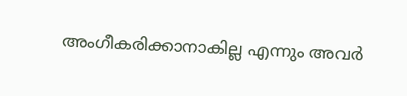അംഗീകരിക്കാനാകില്ല എന്നും അവർ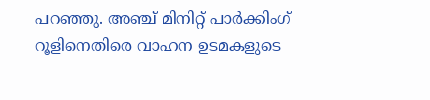പറഞ്ഞു. അഞ്ച് മിനിറ്റ് പാർക്കിംഗ് റൂളിനെതിരെ വാഹന ഉടമകളുടെ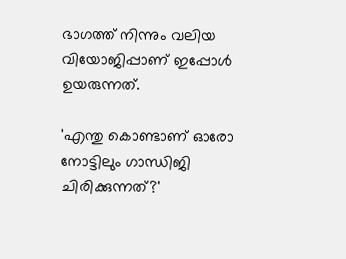ഭാഗത്ത് നിന്നും വലിയ വിയോജിപ്പാണ് ഇപ്പോൾ ഉയരുന്നത്.

'എന്തു കൊണ്ടാണ് ഓരോ നോട്ടിലും ഗാന്ധിജി ചിരിക്കുന്നത്?'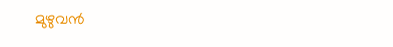മുഴുവന്‍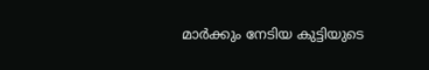മാര്‍ക്കും നേടിയ കുട്ടിയുടെ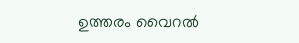ഉത്തരം വൈറല്‍